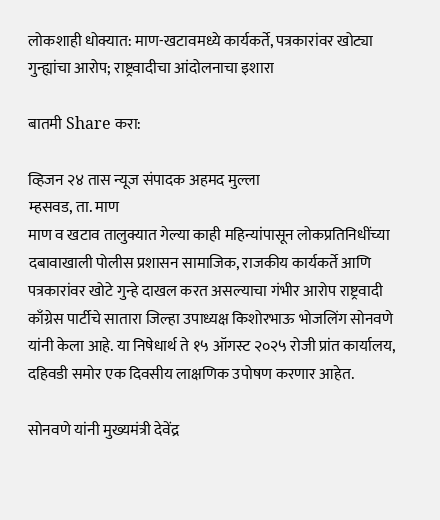लोकशाही धोक्यात: माण-खटावमध्ये कार्यकर्ते, पत्रकारांवर खोट्या गुन्ह्यांचा आरोप; राष्ट्रवादीचा आंदोलनाचा इशारा

बातमी Share करा:

व्हिजन २४ तास न्यूज संपादक अहमद मुल्ला
म्हसवड, ता. माण
माण व खटाव तालुक्यात गेल्या काही महिन्यांपासून लोकप्रतिनिधींच्या दबावाखाली पोलीस प्रशासन सामाजिक, राजकीय कार्यकर्ते आणि पत्रकारांवर खोटे गुन्हे दाखल करत असल्याचा गंभीर आरोप राष्ट्रवादी काँग्रेस पार्टीचे सातारा जिल्हा उपाध्यक्ष किशोरभाऊ भोजलिंग सोनवणे यांनी केला आहे. या निषेधार्थ ते १५ ऑगस्ट २०२५ रोजी प्रांत कार्यालय, दहिवडी समोर एक दिवसीय लाक्षणिक उपोषण करणार आहेत.

सोनवणे यांनी मुख्यमंत्री देवेंद्र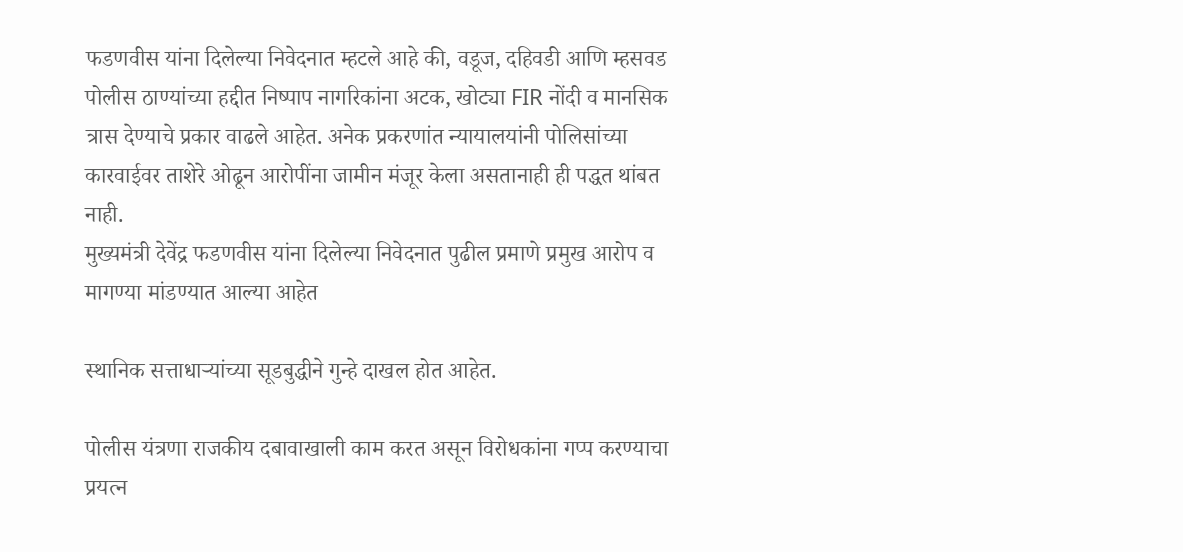फडणवीस यांना दिलेल्या निवेदनात म्हटले आहे की, वडूज, दहिवडी आणि म्हसवड पोलीस ठाण्यांच्या हद्दीत निष्पाप नागरिकांना अटक, खोट्या FIR नोंदी व मानसिक त्रास देण्याचे प्रकार वाढले आहेत. अनेक प्रकरणांत न्यायालयांनी पोलिसांच्या कारवाईवर ताशेरे ओढून आरोपींना जामीन मंजूर केला असतानाही ही पद्धत थांबत नाही.
मुख्यमंत्री देवेंद्र फडणवीस यांना दिलेल्या निवेदनात पुढील प्रमाणे प्रमुख आरोप व मागण्या मांडण्यात आल्या आहेत

स्थानिक सत्ताधाऱ्यांच्या सूडबुद्धीने गुन्हे दाखल होत आहेत.

पोलीस यंत्रणा राजकीय दबावाखाली काम करत असून विरोधकांना गप्प करण्याचा प्रयत्न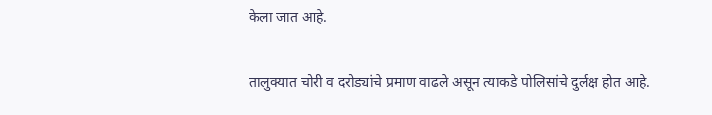केला जात आहे.

तालुक्यात चोरी व दरोड्यांचे प्रमाण वाढले असून त्याकडे पोलिसांचे दुर्लक्ष होत आहे.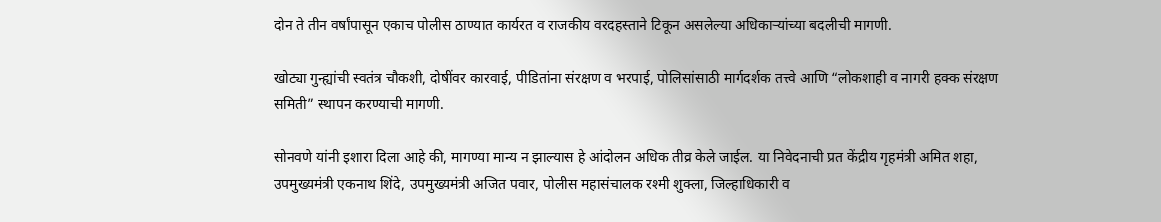दोन ते तीन वर्षांपासून एकाच पोलीस ठाण्यात कार्यरत व राजकीय वरदहस्ताने टिकून असलेल्या अधिकाऱ्यांच्या बदलीची मागणी.

खोट्या गुन्ह्यांची स्वतंत्र चौकशी, दोषींवर कारवाई, पीडितांना संरक्षण व भरपाई, पोलिसांसाठी मार्गदर्शक तत्त्वे आणि “लोकशाही व नागरी हक्क संरक्षण समिती” स्थापन करण्याची मागणी.

सोनवणे यांनी इशारा दिला आहे की, मागण्या मान्य न झाल्यास हे आंदोलन अधिक तीव्र केले जाईल. या निवेदनाची प्रत केंद्रीय गृहमंत्री अमित शहा, उपमुख्यमंत्री एकनाथ शिंदे, उपमुख्यमंत्री अजित पवार, पोलीस महासंचालक रश्मी शुक्ला, जिल्हाधिकारी व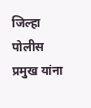जिल्हा पोलीस प्रमुख यांना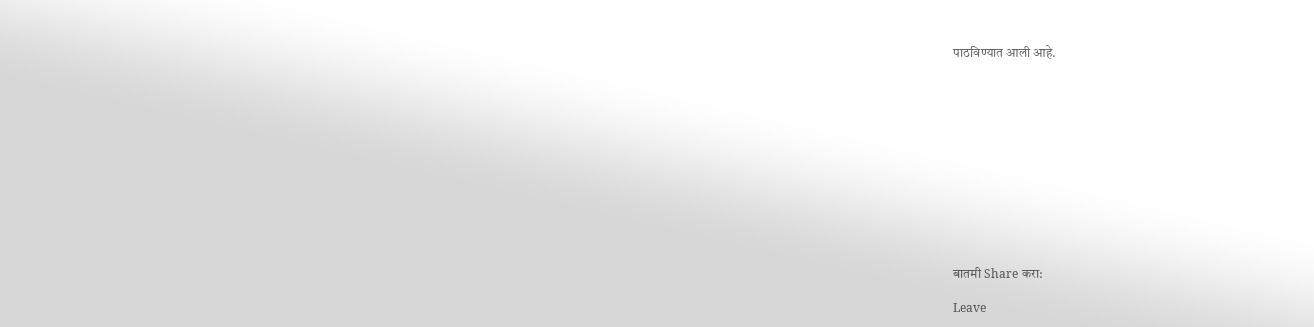पाठविण्यात आली आहे.












बातमी Share करा:

Leave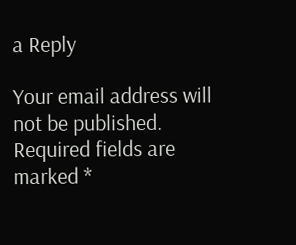a Reply

Your email address will not be published. Required fields are marked *